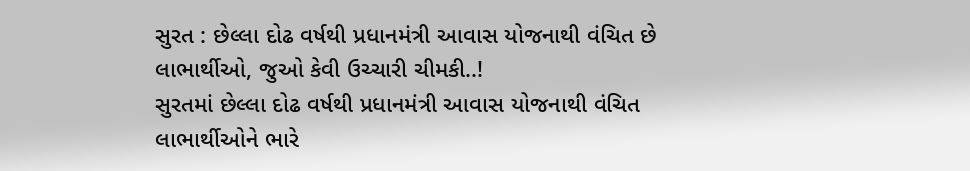સુરત : છેલ્લા દોઢ વર્ષથી પ્રધાનમંત્રી આવાસ યોજનાથી વંચિત છે લાભાર્થીઓ, જુઓ કેવી ઉચ્ચારી ચીમકી..!
સુરતમાં છેલ્લા દોઢ વર્ષથી પ્રધાનમંત્રી આવાસ યોજનાથી વંચિત લાભાર્થીઓને ભારે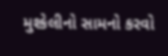મુશ્કેલીનો સામનો કરવો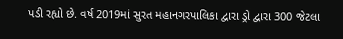પડી રહ્યો છે. વર્ષ 2019માં સુરત મહાનગરપાલિકા દ્વારા ડ્રો દ્વારા 300 જેટલા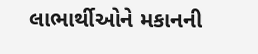લાભાર્થીઓને મકાનની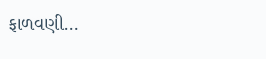ફાળવણી…